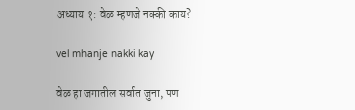अध्याय १: वेळ म्हणजे नक्की काय?

vel mhanje nakki kay

वेळ हा जगातील सर्वात जुना, पण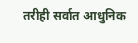तरीही सर्वात आधुनिक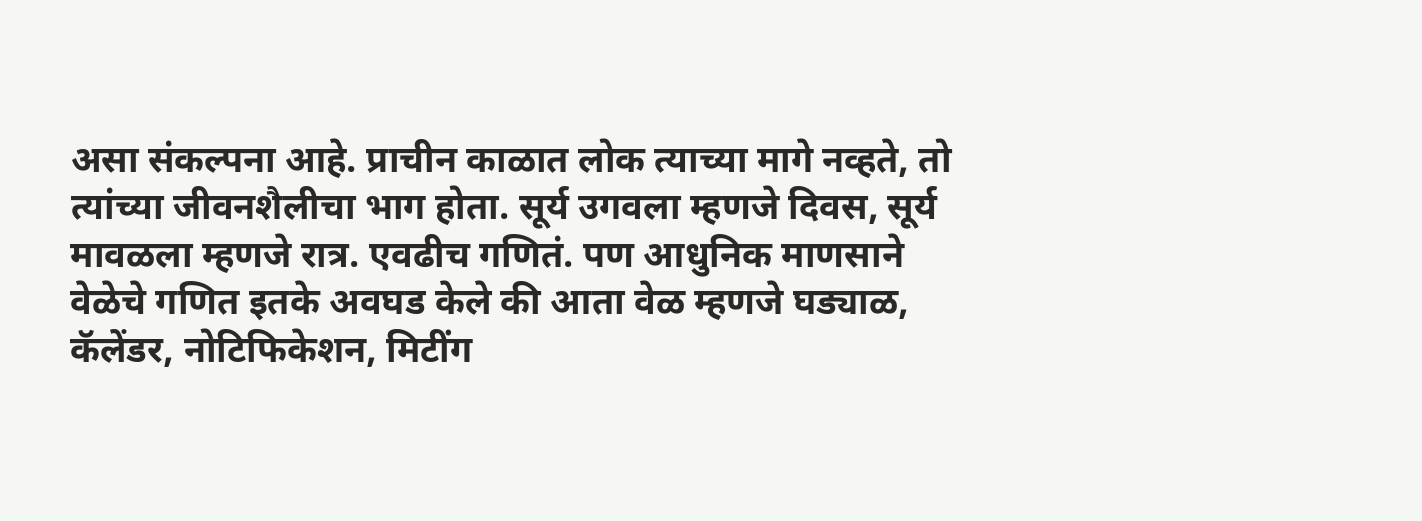असा संकल्पना आहे. प्राचीन काळात लोक त्याच्या मागे नव्हते, तो त्यांच्या जीवनशैलीचा भाग होता. सूर्य उगवला म्हणजे दिवस, सूर्य मावळला म्हणजे रात्र. एवढीच गणितं. पण आधुनिक माणसाने वेळेचे गणित इतके अवघड केले की आता वेळ म्हणजे घड्याळ, कॅलेंडर, नोटिफिकेशन, मिटींग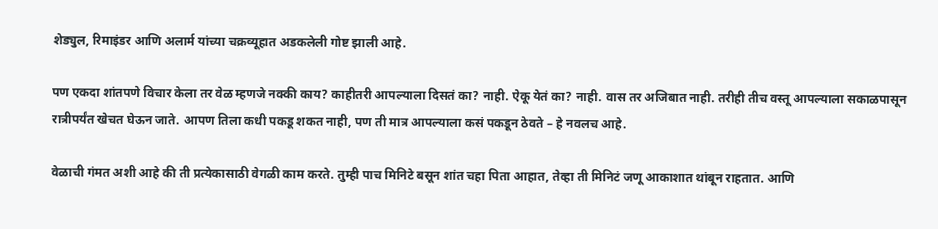शेड्युल, रिमाइंडर आणि अलार्म यांच्या चक्रव्यूहात अडकलेली गोष्ट झाली आहे.

पण एकदा शांतपणे विचार केला तर वेळ म्हणजे नक्की काय? काहीतरी आपल्याला दिसतं का? नाही. ऐकू येतं का? नाही. वास तर अजिबात नाही. तरीही तीच वस्तू आपल्याला सकाळपासून रात्रीपर्यंत खेचत घेऊन जाते. आपण तिला कधी पकडू शकत नाही, पण ती मात्र आपल्याला कसं पकडून ठेवते – हे नवलच आहे.

वेळाची गंमत अशी आहे की ती प्रत्येकासाठी वेगळी काम करते. तुम्ही पाच मिनिटे बसून शांत चहा पिता आहात, तेव्हा ती मिनिटं जणू आकाशात थांबून राहतात. आणि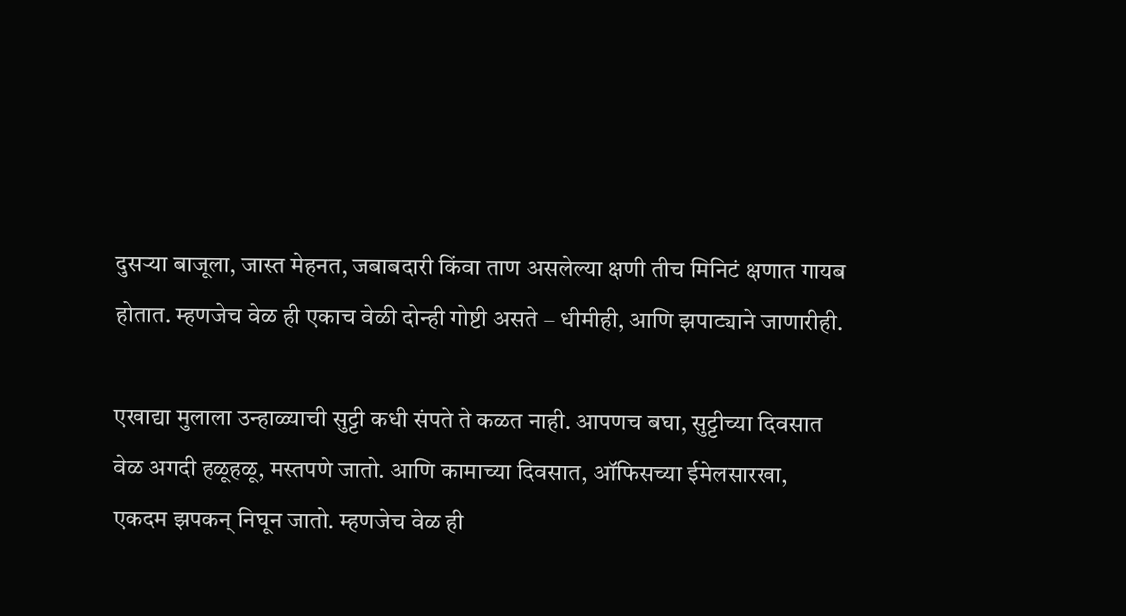दुसऱ्या बाजूला, जास्त मेहनत, जबाबदारी किंवा ताण असलेल्या क्षणी तीच मिनिटं क्षणात गायब होतात. म्हणजेच वेळ ही एकाच वेळी दोन्ही गोष्टी असते – धीमीही, आणि झपाट्याने जाणारीही.

एखाद्या मुलाला उन्हाळ्याची सुट्टी कधी संपते ते कळत नाही. आपणच बघा, सुट्टीच्या दिवसात वेळ अगदी हळूहळू, मस्तपणे जातो. आणि कामाच्या दिवसात, ऑफिसच्या ईमेलसारखा, एकदम झपकन् निघून जातो. म्हणजेच वेळ ही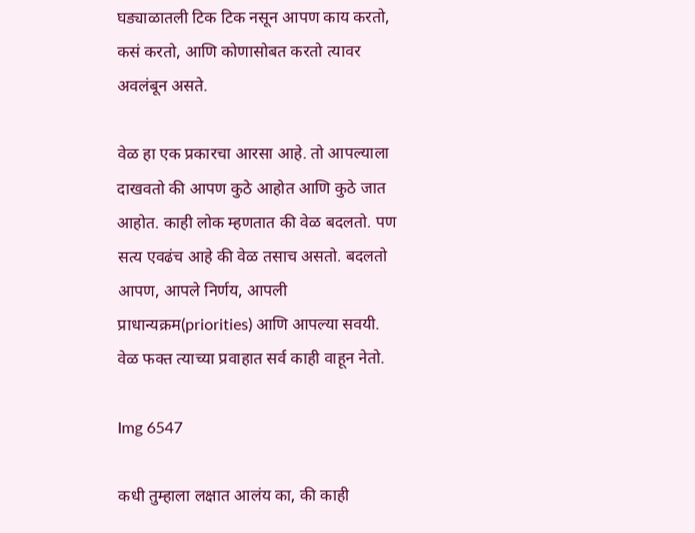घड्याळातली टिक टिक नसून आपण काय करतो, कसं करतो, आणि कोणासोबत करतो त्यावर अवलंबून असते.

वेळ हा एक प्रकारचा आरसा आहे. तो आपल्याला दाखवतो की आपण कुठे आहोत आणि कुठे जात आहोत. काही लोक म्हणतात की वेळ बदलतो. पण सत्य एवढंच आहे की वेळ तसाच असतो. बदलतो आपण, आपले निर्णय, आपली प्राधान्यक्रम(priorities) आणि आपल्या सवयी. वेळ फक्त त्याच्या प्रवाहात सर्व काही वाहून नेतो.

Img 6547

कधी तुम्हाला लक्षात आलंय का, की काही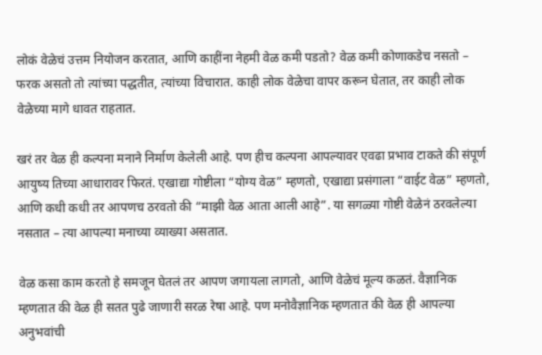लोकं वेळेचं उत्तम नियोजन करतात, आणि काहींना नेहमी वेळ कमी पडतो? वेळ कमी कोणाकडेच नसतो – फरक असतो तो त्यांच्या पद्धतीत, त्यांच्या विचारात. काही लोक वेळेचा वापर करून घेतात, तर काही लोक वेळेच्या मागे धावत राहतात.

खरं तर वेळ ही कल्पना मनाने निर्माण केलेली आहे. पण हीच कल्पना आपल्यावर एवढा प्रभाव टाकते की संपूर्ण आयुष्य तिच्या आधारावर फिरतं. एखाद्या गोष्टीला “योग्य वेळ” म्हणतो, एखाद्या प्रसंगाला “वाईट वेळ” म्हणतो, आणि कधी कधी तर आपणच ठरवतो की “माझी वेळ आता आली आहे”. या सगळ्या गोष्टी वेळेनं ठरवलेल्या नसतात – त्या आपल्या मनाच्या व्याख्या असतात.

वेळ कसा काम करतो हे समजून घेतलं तर आपण जगायला लागतो, आणि वेळेचं मूल्य कळतं. वैज्ञानिक म्हणतात की वेळ ही सतत पुढे जाणारी सरळ रेषा आहे. पण मनोवैज्ञानिक म्हणतात की वेळ ही आपल्या अनुभवांची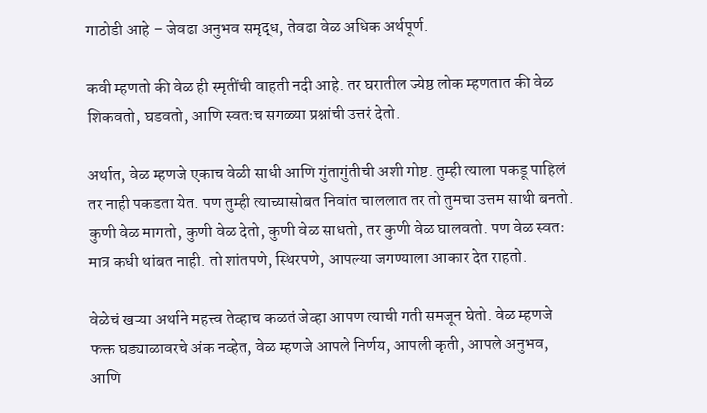गाठोडी आहे – जेवढा अनुभव समृद्ध, तेवढा वेळ अधिक अर्थपूर्ण.

कवी म्हणतो की वेळ ही स्मृतींची वाहती नदी आहे. तर घरातील ज्येष्ठ लोक म्हणतात की वेळ शिकवतो, घडवतो, आणि स्वतःच सगळ्या प्रश्नांची उत्तरं देतो.

अर्थात, वेळ म्हणजे एकाच वेळी साधी आणि गुंतागुंतीची अशी गोष्ट. तुम्ही त्याला पकडू पाहिलं तर नाही पकडता येत. पण तुम्ही त्याच्यासोबत निवांत चाललात तर तो तुमचा उत्तम साथी बनतो. कुणी वेळ मागतो, कुणी वेळ देतो, कुणी वेळ साधतो, तर कुणी वेळ घालवतो. पण वेळ स्वतः मात्र कधी थांबत नाही. तो शांतपणे, स्थिरपणे, आपल्या जगण्याला आकार देत राहतो.

वेळेचं खऱ्या अर्थाने महत्त्व तेव्हाच कळतं जेव्हा आपण त्याची गती समजून घेतो. वेळ म्हणजे फक्त घड्याळावरचे अंक नव्हेत, वेळ म्हणजे आपले निर्णय, आपली कृती, आपले अनुभव, आणि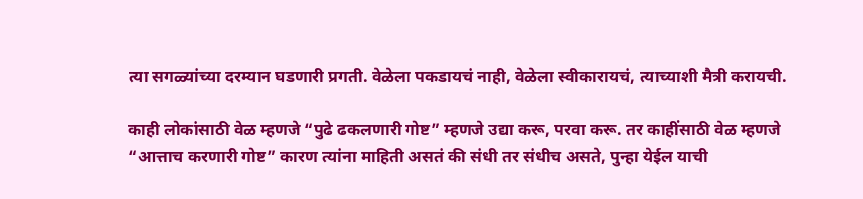त्या सगळ्यांच्या दरम्यान घडणारी प्रगती. वेळेला पकडायचं नाही, वेळेला स्वीकारायचं, त्याच्याशी मैत्री करायची.

काही लोकांसाठी वेळ म्हणजे “पुढे ढकलणारी गोष्ट” म्हणजे उद्या करू, परवा करू. तर काहींसाठी वेळ म्हणजे “आत्ताच करणारी गोष्ट” कारण त्यांना माहिती असतं की संधी तर संधीच असते, पुन्हा येईल याची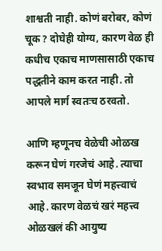शाश्वती नाही. कोणं बरोबर, कोणं चूक? दोघेही योग्य, कारण वेळ ही कधीच एकाच माणसासाठी एकाच पद्धतीने काम करत नाही. तो आपले मार्ग स्वतःच ठरवतो.

आणि म्हणूनच वेळेची ओळख करून घेणं गरजेचं आहे. त्याचा स्वभाव समजून घेणं महत्त्वाचं आहे. कारण वेळचं खरं महत्त्व ओळखलं की आयुष्य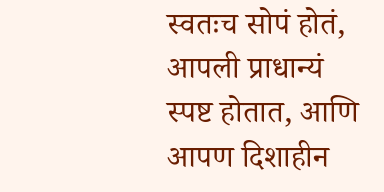स्वतःच सोपं होतं, आपली प्राधान्यं स्पष्ट होतात, आणि आपण दिशाहीन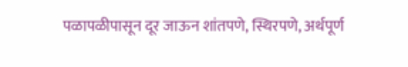पळापळीपासून दूर जाऊन शांतपणे, स्थिरपणे, अर्थपूर्ण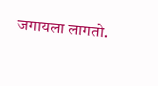जगायला लागतो.